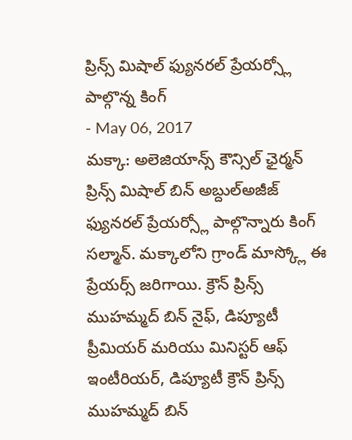ప్రిన్స్ మిషాల్ ఫ్యునరల్ ప్రేయర్స్లో పాల్గొన్న కింగ్
- May 06, 2017
మక్కా: అలెజియాన్స్ కౌన్సిల్ ఛైర్మన్ ప్రిన్స్ మిషాల్ బిన్ అబ్దుల్అజీజ్ ఫ్యునరల్ ప్రేయర్స్లో పాల్గొన్నారు కింగ్ సల్మాన్. మక్కాలోని గ్రాండ్ మాస్క్లో ఈ ప్రేయర్స్ జరిగాయి. క్రౌన్ ప్రిన్స్ ముహమ్మద్ బిన్ నైఫ్, డిప్యూటీ ప్రీమియర్ మరియు మినిస్టర్ ఆఫ్ ఇంటీరియర్, డిప్యూటీ క్రౌన్ ప్రిన్స్ ముహమ్మద్ బిన్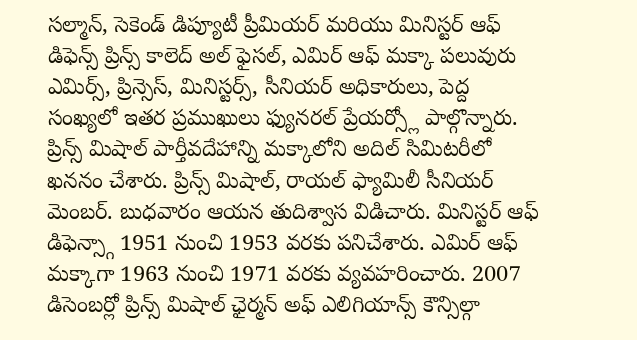సల్మాన్, సెకెండ్ డిప్యూటీ ప్రీమియర్ మరియు మినిస్టర్ ఆఫ్ డిఫెన్స్ ప్రిన్స్ కాలెద్ అల్ ఫైసల్, ఎమిర్ ఆఫ్ మక్కా పలువురు ఎమిర్స్, ప్రిన్సెస్, మినిస్టర్స్, సీనియర్ అధికారులు, పెద్ద సంఖ్యలో ఇతర ప్రముఖులు ఫ్యునరల్ ప్రేయర్స్లో పాల్గొన్నారు. ప్రిన్స్ మిషాల్ పార్తీవదేహాన్ని మక్కాలోని అదిల్ సిమిటరీలో ఖననం చేశారు. ప్రిన్స్ మిషాల్, రాయల్ ఫ్యామిలీ సీనియర్ మెంబర్. బుధవారం ఆయన తుదిశ్వాస విడిచారు. మినిస్టర్ ఆఫ్ డిఫెన్స్గా 1951 నుంచి 1953 వరకు పనిచేశారు. ఎమిర్ ఆఫ్ మక్కాగా 1963 నుంచి 1971 వరకు వ్యవహరించారు. 2007 డిసెంబర్లో ప్రిన్స్ మిషాల్ ఛైర్మన్ అఫ్ ఎలిగియాన్స్ కౌన్సిల్గా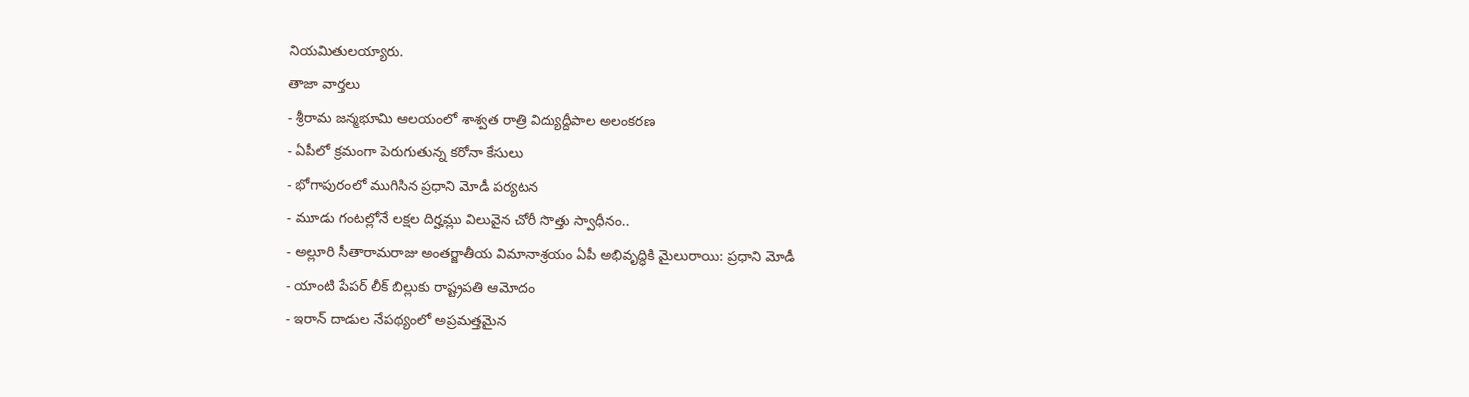నియమితులయ్యారు.
తాజా వార్తలు
- శ్రీరామ జన్మభూమి ఆలయంలో శాశ్వత రాత్రి విద్యుద్దీపాల అలంకరణ
- ఏపీలో క్రమంగా పెరుగుతున్న కరోనా కేసులు
- భోగాపురంలో ముగిసిన ప్రధాని మోడీ పర్యటన
- మూడు గంటల్లోనే లక్షల దిర్హమ్లు విలువైన చోరీ సొత్తు స్వాధీనం..
- అల్లూరి సీతారామరాజు అంతర్జాతీయ విమానాశ్రయం ఏపీ అభివృద్ధికి మైలురాయి: ప్రధాని మోడీ
- యాంటి పేపర్ లీక్ బిల్లుకు రాష్ట్రపతి ఆమోదం
- ఇరాన్ దాడుల నేపథ్యంలో అప్రమత్తమైన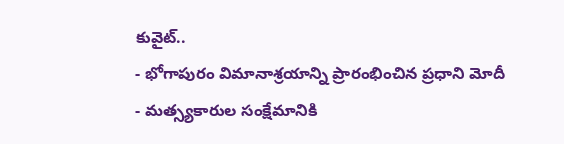కువైట్..
- భోగాపురం విమానాశ్రయాన్ని ప్రారంభించిన ప్రధాని మోదీ
- మత్స్యకారుల సంక్షేమానికి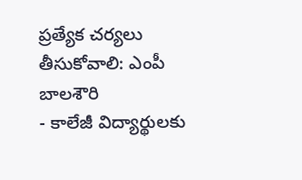ప్రత్యేక చర్యలు తీసుకోవాలి: ఎంపీ బాలశౌరి
- కాలేజీ విద్యార్థులకు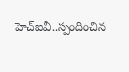హెచ్ఐవీ..స్పందించిన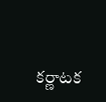కర్ణాటక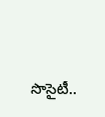సొసైటీ..